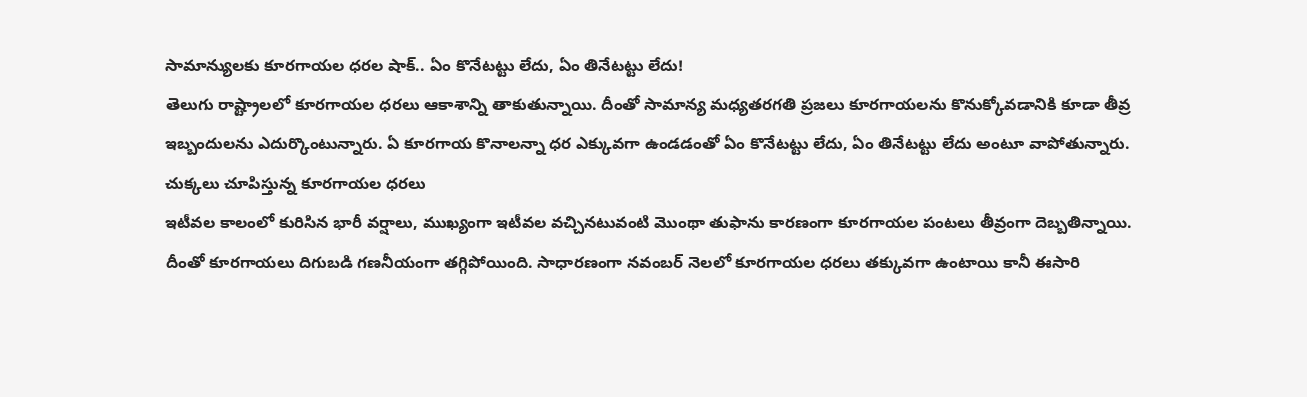సామాన్యులకు కూరగాయల ధరల షాక్.. ఏం కొనేటట్టు లేదు, ఏం తినేటట్టు లేదు!
తెలుగు రాష్ట్రాలలో కూరగాయల ధరలు ఆకాశాన్ని తాకుతున్నాయి. దీంతో సామాన్య మధ్యతరగతి ప్రజలు కూరగాయలను కొనుక్కోవడానికి కూడా తీవ్ర ఇబ్బందులను ఎదుర్కొంటున్నారు. ఏ కూరగాయ కొనాలన్నా ధర ఎక్కువగా ఉండడంతో ఏం కొనేటట్టు లేదు, ఏం తినేటట్టు లేదు అంటూ వాపోతున్నారు.
చుక్కలు చూపిస్తున్న కూరగాయల ధరలు
ఇటీవల కాలంలో కురిసిన భారీ వర్షాలు, ముఖ్యంగా ఇటీవల వచ్చినటువంటి మొంథా తుఫాను కారణంగా కూరగాయల పంటలు తీవ్రంగా దెబ్బతిన్నాయి. దీంతో కూరగాయలు దిగుబడి గణనీయంగా తగ్గిపోయింది. సాధారణంగా నవంబర్ నెలలో కూరగాయల ధరలు తక్కువగా ఉంటాయి కానీ ఈసారి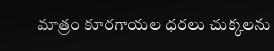మాత్రం కూరగాయల ధరలు చుక్కలను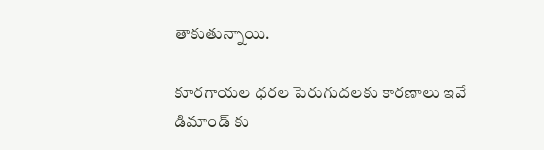తాకుతున్నాయి.

కూరగాయల ధరల పెరుగుదలకు కారణాలు ఇవే
డిమాండ్ కు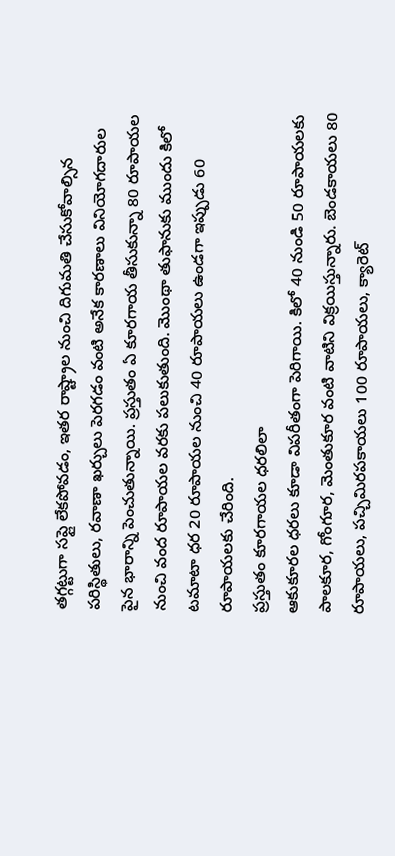తగ్గట్టుగా సప్లై లేకపోవడం, ఇతర రాష్ట్రాల నుంచి దిగుమతి చేసుకోవాల్సిన పరిస్థితులు, రవాణా ఖర్చులు పెరగడం వంటి అనేక కారణాలు వినియోగదారుల పైన భారాన్ని పెంచుతున్నాయి. ప్రస్తుతం ఏ కూరగాయ తీసుకున్నా 80 రూపాయల నుంచి వంద రూపాయల వరకు పలుకుతుంది. మొంథా తుఫానుకు ముందు కిలో టమాటా ధర 20 రూపాయల నుంచి 40 రూపాయలు ఉండగా ఇప్పుడు 60 రూపాయలకు చేరింది.
ప్రస్తుతం కూరగాయల ధరలిలా
ఆకుకూరల ధరలు కూడా విపరీతంగా పెరిగాయి. కిలో 40 నుండి 50 రూపాయలకు పాలకూర, గోంగూర, మెంతుకూర వంటి వాటిని విక్రయిస్తున్నారు. బెండకాయలు 80 రూపాయలు, పచ్చిమిరపకాయలు 100 రూపాయలు, క్యారెట్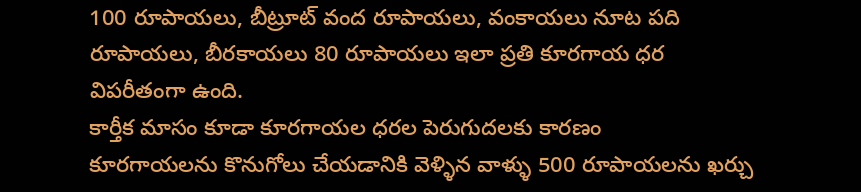100 రూపాయలు, బీట్రూట్ వంద రూపాయలు, వంకాయలు నూట పది రూపాయలు, బీరకాయలు 80 రూపాయలు ఇలా ప్రతి కూరగాయ ధర విపరీతంగా ఉంది.
కార్తీక మాసం కూడా కూరగాయల ధరల పెరుగుదలకు కారణం
కూరగాయలను కొనుగోలు చేయడానికి వెళ్ళిన వాళ్ళు 500 రూపాయలను ఖర్చు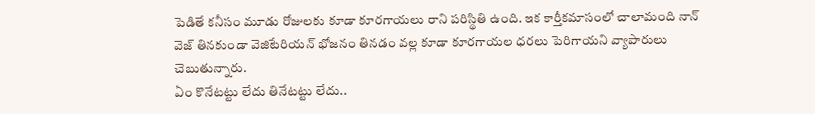పెడితే కనీసం మూడు రోజులకు కూడా కూరగాయలు రాని పరిస్థితి ఉంది. ఇక కార్తీకమాసంలో చాలామంది నాన్ వెజ్ తినకుండా వెజిటేరియన్ భోజనం తినడం వల్ల కూడా కూరగాయల ధరలు పెరిగాయని వ్యాపారులు చెబుతున్నారు.
ఏం కొనేటట్టు లేదు తినేటట్టు లేదు..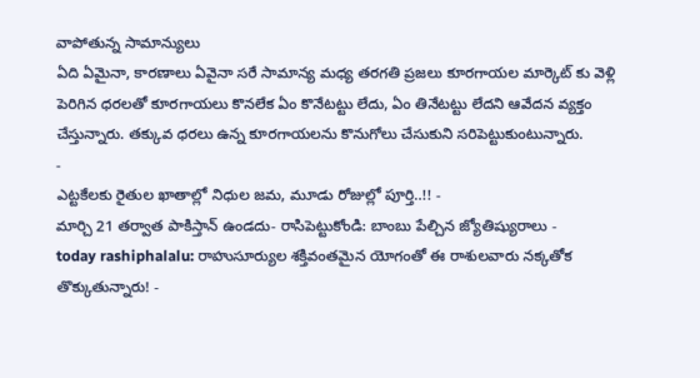వాపోతున్న సామాన్యులు
ఏది ఏమైనా, కారణాలు ఏవైనా సరే సామాన్య మధ్య తరగతి ప్రజలు కూరగాయల మార్కెట్ కు వెళ్లి పెరిగిన ధరలతో కూరగాయలు కొనలేక ఏం కొనేటట్టు లేదు, ఏం తినేటట్టు లేదని ఆవేదన వ్యక్తం చేస్తున్నారు. తక్కువ ధరలు ఉన్న కూరగాయలను కొనుగోలు చేసుకుని సరిపెట్టుకుంటున్నారు.
-
ఎట్టకేలకు రైతుల ఖాతాల్లో నిధుల జమ, మూడు రోజుల్లో పూర్తి..!! -
మార్చి 21 తర్వాత పాకిస్తాన్ ఉండదు- రాసిపెట్టుకోండి: బాంబు పేల్చిన జ్యోతిష్యురాలు -
today rashiphalalu: రాహుసూర్యుల శక్తివంతమైన యోగంతో ఈ రాశులవారు నక్కతోక తొక్కుతున్నారు! -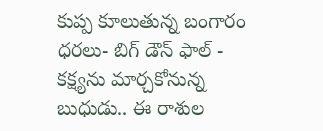కుప్ప కూలుతున్న బంగారం ధరలు- బిగ్ డౌన్ ఫాల్ -
కక్ష్యను మార్చకోనున్న బుధుడు.. ఈ రాశుల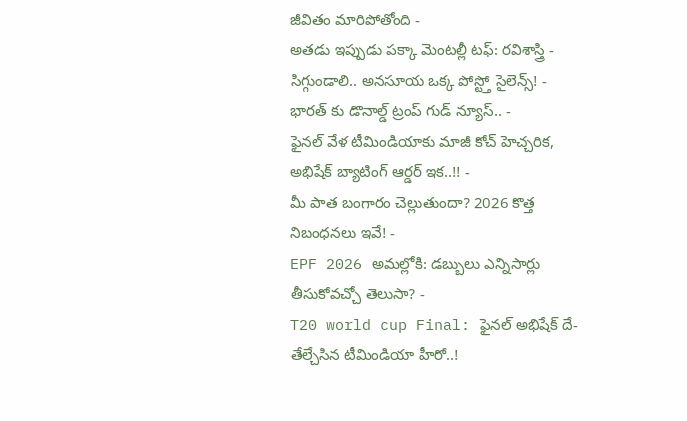జీవితం మారిపోతోంది -
అతడు ఇప్పుడు పక్కా మెంటల్లీ టఫ్: రవిశాస్త్రి -
సిగ్గుండాలి.. అనసూయ ఒక్క పోస్ట్తో సైలెన్స్! -
భారత్ కు డొనాల్డ్ ట్రంప్ గుడ్ న్యూస్.. -
ఫైనల్ వేళ టీమిండియాకు మాజీ కోచ్ హెచ్చరిక, అభిషేక్ బ్యాటింగ్ ఆర్డర్ ఇక..!! -
మీ పాత బంగారం చెల్లుతుందా? 2026 కొత్త నిబంధనలు ఇవే! -
EPF 2026 అమల్లోకి: డబ్బులు ఎన్నిసార్లు తీసుకోవచ్చో తెలుసా? -
T20 world cup Final: ఫైనల్ అభిషేక్ దే-తేల్చేసిన టీమిండియా హీరో..!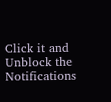Click it and Unblock the Notifications